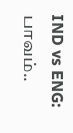IND vs ENG: பாவம்..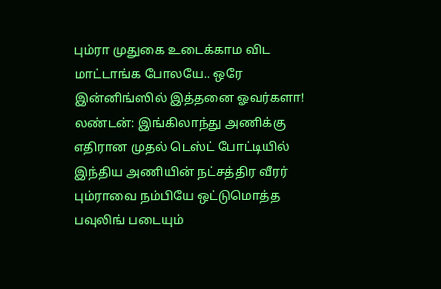பும்ரா முதுகை உடைக்காம விட மாட்டாங்க போலயே.. ஒரே இன்னிங்ஸில் இத்தனை ஓவர்களா!
லண்டன்: இங்கிலாந்து அணிக்கு எதிரான முதல் டெஸ்ட் போட்டியில் இந்திய அணியின் நட்சத்திர வீரர் பும்ராவை நம்பியே ஒட்டுமொத்த பவுலிங் படையும்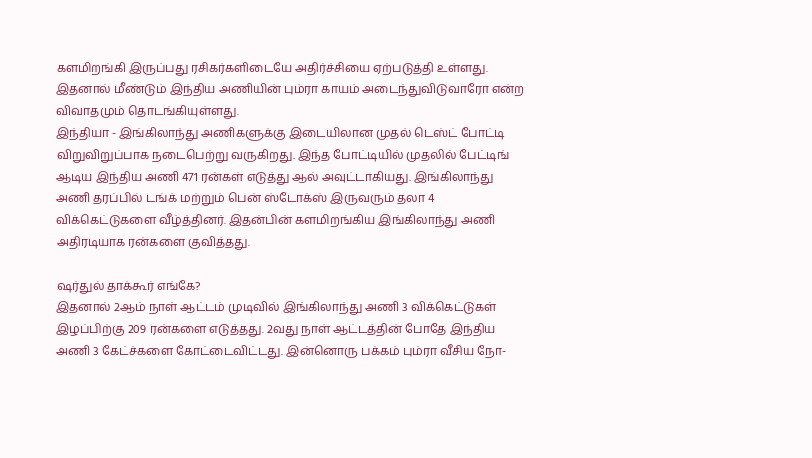களமிறங்கி இருப்பது ரசிகர்களிடையே அதிர்ச்சியை ஏற்படுத்தி உள்ளது. இதனால் மீண்டும் இந்திய அணியின் பும்ரா காயம் அடைந்துவிடுவாரோ என்ற விவாதமும் தொடங்கியுள்ளது.
இந்தியா - இங்கிலாந்து அணிகளுக்கு இடையிலான முதல் டெஸ்ட் போட்டி விறுவிறுப்பாக நடைபெற்று வருகிறது. இந்த போட்டியில் முதலில் பேட்டிங் ஆடிய இந்திய அணி 471 ரன்கள் எடுத்து ஆல் அவுட்டாகியது. இங்கிலாந்து அணி தரப்பில் டங்க் மற்றும் பென் ஸ்டோக்ஸ் இருவரும் தலா 4 விக்கெட்டுகளை வீழ்த்தினர். இதன்பின் களமிறங்கிய இங்கிலாந்து அணி அதிரடியாக ரன்களை குவித்தது.

ஷர்துல் தாக்கூர் எங்கே?
இதனால் 2ஆம் நாள் ஆட்டம் முடிவில் இங்கிலாந்து அணி 3 விக்கெட்டுகள் இழப்பிற்கு 209 ரன்களை எடுத்தது. 2வது நாள் ஆட்டத்தின் போதே இந்திய அணி 3 கேட்ச்களை கோட்டைவிட்டது. இன்னொரு பக்கம் பும்ரா வீசிய நோ-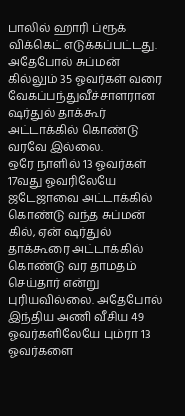பாலில் ஹாரி ப்ரூக் விக்கெட் எடுக்கப்பட்டது. அதேபோல் சுப்மன் கில்லும் 35 ஓவர்கள் வரை வேகப்பந்துவீச்சாளரான ஷர்துல் தாக்கூர் அட்டாக்கில் கொண்டு வரவே இல்லை.
ஒரே நாளில் 13 ஓவர்கள்
17வது ஓவரிலேயே ஜடேஜாவை அட்டாக்கில் கொண்டு வந்த சுப்மன் கில், ஏன் ஷர்துல் தாக்கூரை அட்டாக்கில் கொண்டு வர தாமதம் செய்தார் என்று புரியவில்லை. அதேபோல் இந்திய அணி வீசிய 49 ஓவர்களிலேயே பும்ரா 13 ஓவர்களை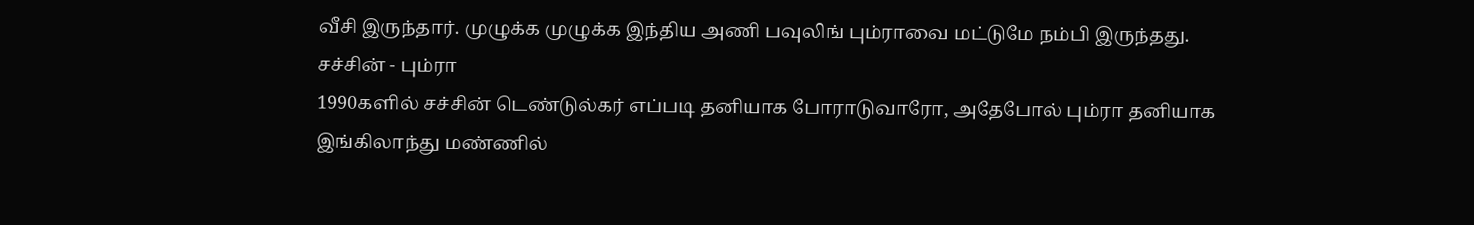வீசி இருந்தார். முழுக்க முழுக்க இந்திய அணி பவுலிங் பும்ராவை மட்டுமே நம்பி இருந்தது.
சச்சின் - பும்ரா
1990களில் சச்சின் டெண்டுல்கர் எப்படி தனியாக போராடுவாரோ, அதேபோல் பும்ரா தனியாக இங்கிலாந்து மண்ணில்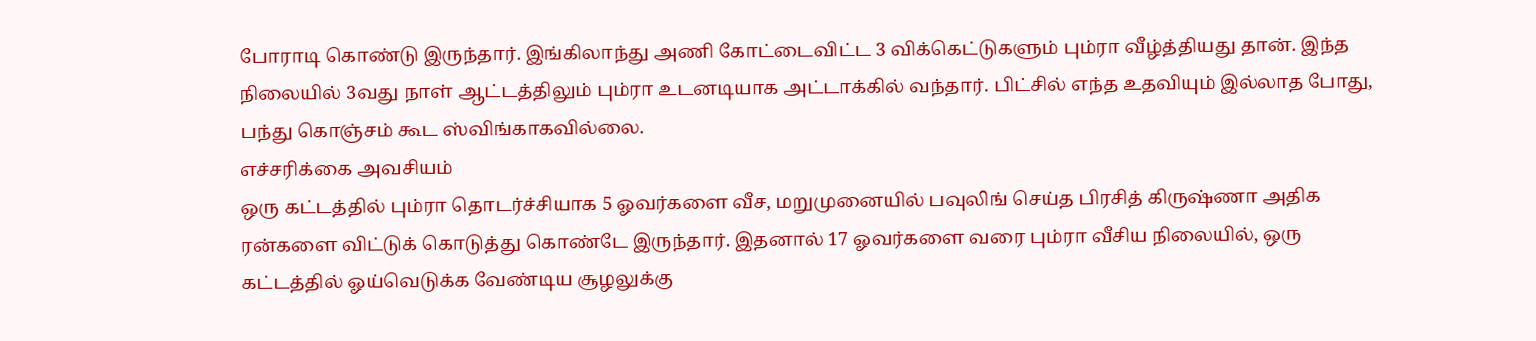போராடி கொண்டு இருந்தார். இங்கிலாந்து அணி கோட்டைவிட்ட 3 விக்கெட்டுகளும் பும்ரா வீழ்த்தியது தான். இந்த நிலையில் 3வது நாள் ஆட்டத்திலும் பும்ரா உடனடியாக அட்டாக்கில் வந்தார். பிட்சில் எந்த உதவியும் இல்லாத போது, பந்து கொஞ்சம் கூட ஸ்விங்காகவில்லை.
எச்சரிக்கை அவசியம்
ஒரு கட்டத்தில் பும்ரா தொடர்ச்சியாக 5 ஓவர்களை வீச, மறுமுனையில் பவுலிங் செய்த பிரசித் கிருஷ்ணா அதிக ரன்களை விட்டுக் கொடுத்து கொண்டே இருந்தார். இதனால் 17 ஓவர்களை வரை பும்ரா வீசிய நிலையில், ஒரு கட்டத்தில் ஓய்வெடுக்க வேண்டிய சூழலுக்கு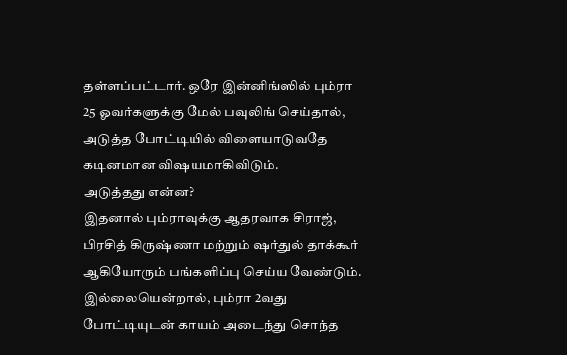தள்ளப்பட்டார். ஒரே இன்னிங்ஸில் பும்ரா 25 ஓவர்களுக்கு மேல் பவுலிங் செய்தால், அடுத்த போட்டியில் விளையாடுவதே கடினமான விஷயமாகிவிடும்.
அடுத்தது என்ன?
இதனால் பும்ராவுக்கு ஆதரவாக சிராஜ், பிரசித் கிருஷ்ணா மற்றும் ஷர்துல் தாக்கூர் ஆகியோரும் பங்களிப்பு செய்ய வேண்டும். இல்லையென்றால், பும்ரா 2வது போட்டியுடன் காயம் அடைந்து சொந்த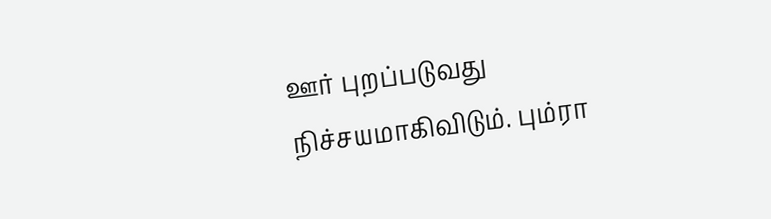ஊர் புறப்படுவது நிச்சயமாகிவிடும். பும்ரா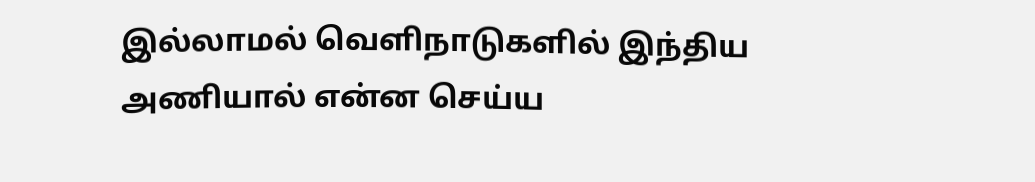இல்லாமல் வெளிநாடுகளில் இந்திய அணியால் என்ன செய்ய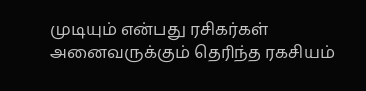முடியும் என்பது ரசிகர்கள் அனைவருக்கும் தெரிந்த ரகசியம்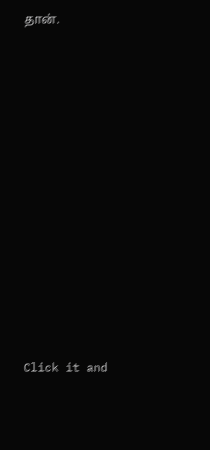தான்.












Click it and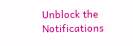Unblock the Notifications